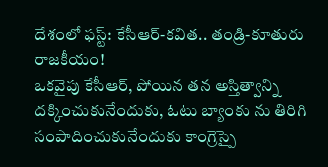దేశంలో ఫస్ట్: కేసీఆర్-కవిత.. తండ్రి-కూతురు రాజకీయం!
ఒకవైపు కేసీఆర్, పోయిన తన అస్తిత్వాన్ని దక్కించుకునేందుకు, ఓటు బ్యాంకు ను తిరిగి సంపాదించుకునేందుకు కాంగ్రెస్పై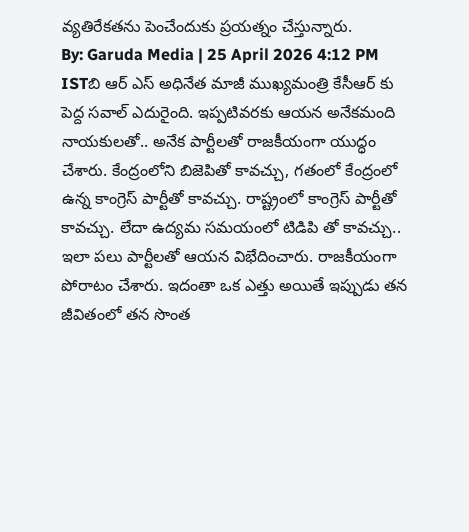వ్యతిరేకతను పెంచేందుకు ప్రయత్నం చేస్తున్నారు.
By: Garuda Media | 25 April 2026 4:12 PM ISTబి ఆర్ ఎస్ అధినేత మాజీ ముఖ్యమంత్రి కేసీఆర్ కు పెద్ద సవాల్ ఎదురైంది. ఇప్పటివరకు ఆయన అనేకమంది నాయకులతో.. అనేక పార్టీలతో రాజకీయంగా యుద్ధం చేశారు. కేంద్రంలోని బిజెపితో కావచ్చు, గతంలో కేంద్రంలో ఉన్న కాంగ్రెస్ పార్టీతో కావచ్చు. రాష్ట్రంలో కాంగ్రెస్ పార్టీతో కావచ్చు. లేదా ఉద్యమ సమయంలో టిడిపి తో కావచ్చు.. ఇలా పలు పార్టీలతో ఆయన విభేదించారు. రాజకీయంగా పోరాటం చేశారు. ఇదంతా ఒక ఎత్తు అయితే ఇప్పుడు తన జీవితంలో తన సొంత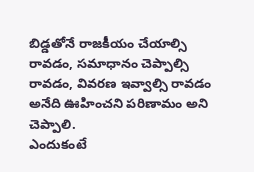బిడ్డతోనే రాజకీయం చేయాల్సి రావడం, సమాధానం చెప్పాల్సి రావడం, వివరణ ఇవ్వాల్సి రావడం అనేది ఊహించని పరిణామం అని చెప్పాలి.
ఎందుకంటే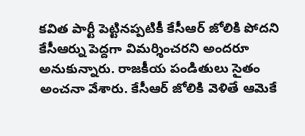కవిత పార్టీ పెట్టినప్పటికీ కేసీఆర్ జోలికి పోదని కేసీఆర్ను పెద్దగా విమర్శించరని అందరూ అనుకున్నారు. రాజకీయ పండితులు సైతం అంచనా వేశారు. కేసీఆర్ జోలికి వెళితే ఆమెకే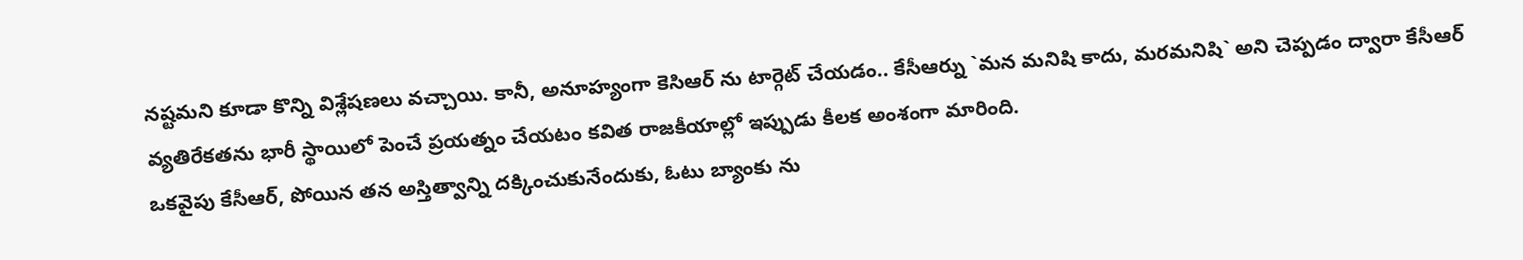నష్టమని కూడా కొన్ని విశ్లేషణలు వచ్చాయి. కానీ, అనూహ్యంగా కెసిఆర్ ను టార్గెట్ చేయడం.. కేసీఆర్ను `మన మనిషి కాదు, మరమనిషి` అని చెప్పడం ద్వారా కేసీఆర్ వ్యతిరేకతను భారీ స్థాయిలో పెంచే ప్రయత్నం చేయటం కవిత రాజకీయాల్లో ఇప్పుడు కీలక అంశంగా మారింది.
ఒకవైపు కేసీఆర్, పోయిన తన అస్తిత్వాన్ని దక్కించుకునేందుకు, ఓటు బ్యాంకు ను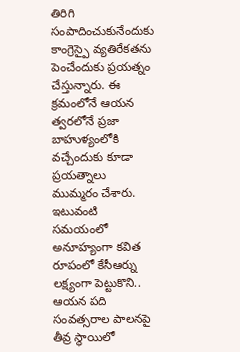తిరిగి సంపాదించుకునేందుకు కాంగ్రెస్పై వ్యతిరేకతను పెంచేందుకు ప్రయత్నం చేస్తున్నారు. ఈ క్రమంలోనే ఆయన త్వరలోనే ప్రజా బాహుళ్యంలోకి వచ్చేందుకు కూడా ప్రయత్నాలు ముమ్మరం చేశారు. ఇటువంటి సమయంలో అనూహ్యంగా కవిత రూపంలో కేసీఆర్ను లక్ష్యంగా పెట్టుకొని.. ఆయన పది సంవత్సరాల పాలనపై తీవ్ర స్థాయిలో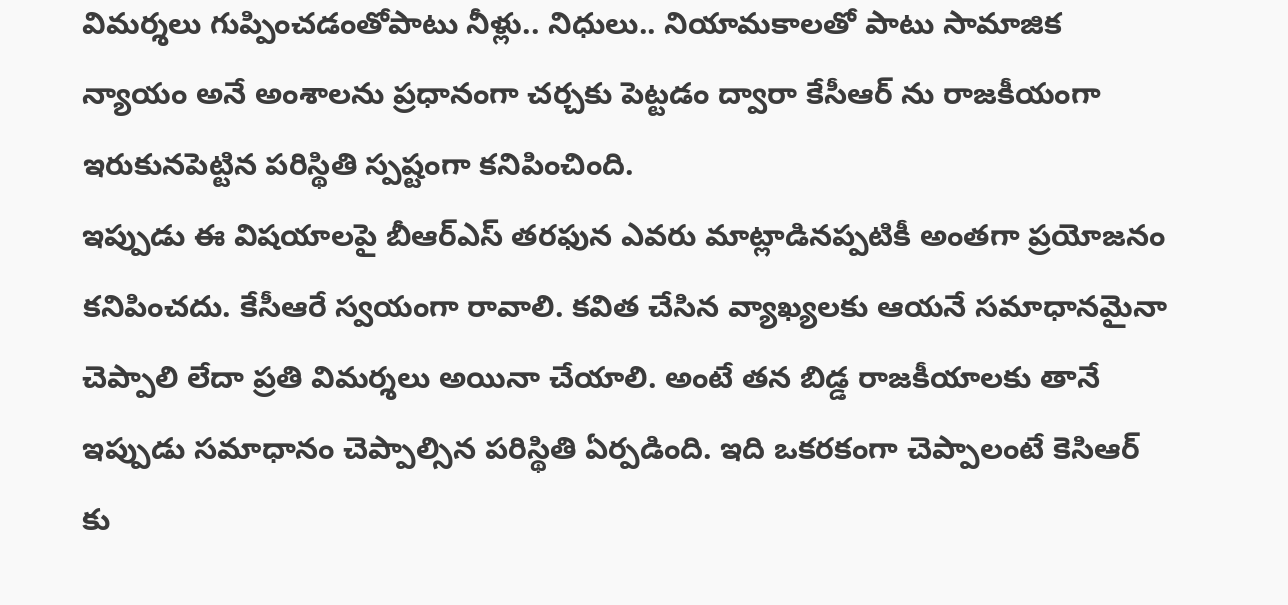విమర్శలు గుప్పించడంతోపాటు నీళ్లు.. నిధులు.. నియామకాలతో పాటు సామాజిక న్యాయం అనే అంశాలను ప్రధానంగా చర్చకు పెట్టడం ద్వారా కేసీఆర్ ను రాజకీయంగా ఇరుకునపెట్టిన పరిస్థితి స్పష్టంగా కనిపించింది.
ఇప్పుడు ఈ విషయాలపై బీఆర్ఎస్ తరఫున ఎవరు మాట్లాడినప్పటికీ అంతగా ప్రయోజనం కనిపించదు. కేసీఆరే స్వయంగా రావాలి. కవిత చేసిన వ్యాఖ్యలకు ఆయనే సమాధానమైనా చెప్పాలి లేదా ప్రతి విమర్శలు అయినా చేయాలి. అంటే తన బిడ్డ రాజకీయాలకు తానే ఇప్పుడు సమాధానం చెప్పాల్సిన పరిస్థితి ఏర్పడింది. ఇది ఒకరకంగా చెప్పాలంటే కెసిఆర్ కు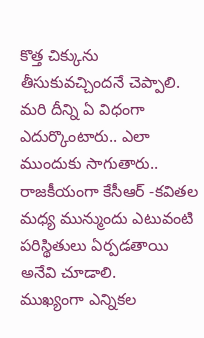కొత్త చిక్కును తీసుకువచ్చిందనే చెప్పాలి. మరి దీన్ని ఏ విధంగా ఎదుర్కొంటారు.. ఎలా ముందుకు సాగుతారు.. రాజకీయంగా కేసీఆర్ -కవితల మధ్య మున్ముందు ఎటువంటి పరిస్థితులు ఏర్పడతాయి అనేవి చూడాలి.
ముఖ్యంగా ఎన్నికల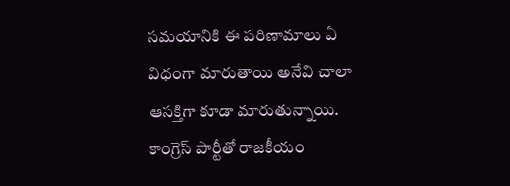సమయానికి ఈ పరిణామాలు ఏ విధంగా మారుతాయి అనేవి చాలా ఆసక్తిగా కూడా మారుతున్నాయి. కాంగ్రెస్ పార్టీతో రాజకీయం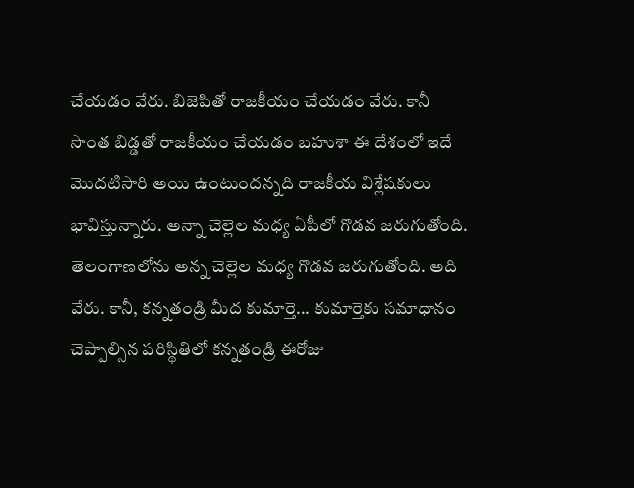చేయడం వేరు. బిజెపితో రాజకీయం చేయడం వేరు. కానీ సొంత బిడ్డతో రాజకీయం చేయడం బహుశా ఈ దేశంలో ఇదే మొదటిసారి అయి ఉంటుందన్నది రాజకీయ విశ్లేషకులు భావిస్తున్నారు. అన్నా చెల్లెల మధ్య ఏపీలో గొడవ జరుగుతోంది. తెలంగాణలోను అన్న చెల్లెల మధ్య గొడవ జరుగుతోంది. అది వేరు. కానీ, కన్నతండ్రి మీద కుమార్తె... కుమార్తెకు సమాధానం చెప్పాల్సిన పరిస్థితిలో కన్నతండ్రి ఈరోజు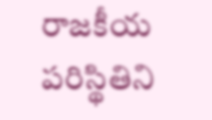రాజకీయ పరిస్థితిని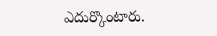ఎదుర్కొంటారు.